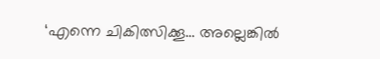‘എന്നെ ചികിത്സിക്കൂ… അല്ലെങ്കില്‍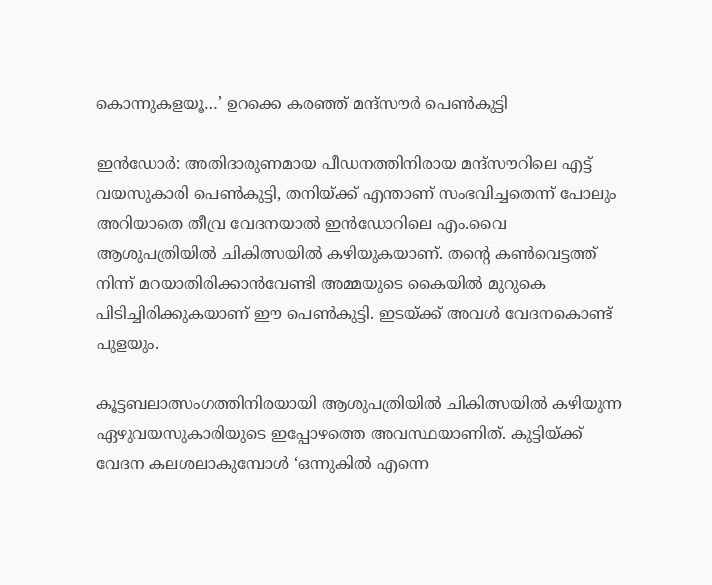കൊന്നുകളയൂ…’ ഉറക്കെ കരഞ്ഞ് മന്ദ്സൗര്‍ പെണ്‍കുട്ടി

ഇന്‍ഡോര്‍: അതിദാരുണമായ പീഡനത്തിനിരായ മന്ദ്സൗറിലെ എട്ട് വയസുകാരി പെണ്‍കുട്ടി, തനിയ്ക്ക് എന്താണ് സംഭവിച്ചതെന്ന് പോലും അറിയാതെ തീവ്ര വേദനയാല്‍ ഇന്‍ഡോറിലെ എം.വൈ ആശുപത്രിയില്‍ ചികിത്സയില്‍ കഴിയുകയാണ്. തന്‍റെ കണ്‍വെട്ടത്ത് നിന്ന് മറയാതിരിക്കാന്‍വേണ്ടി അമ്മയുടെ കൈയില്‍ മുറുകെ പിടിച്ചിരിക്കുകയാണ് ഈ പെണ്‍കുട്ടി. ഇടയ്ക്ക് അവള്‍ വേദനകൊണ്ട് പുളയും.

കൂട്ടബലാത്സംഗത്തിനിരയായി ആശുപത്രിയില്‍ ചികിത്സയില്‍ കഴിയുന്ന ഏഴുവയസുകാരിയുടെ ഇപ്പോഴത്തെ അവസ്ഥയാണിത്. കുട്ടിയ്ക്ക് വേദന കലശലാകുമ്പോള്‍ ‘ഒന്നുകില്‍ എന്നെ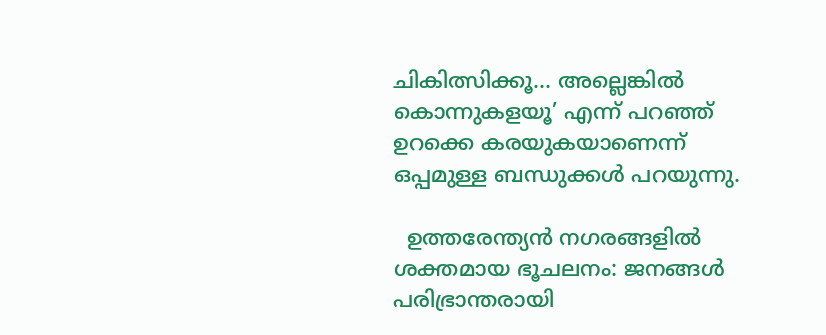ചികിത്സിക്കൂ… അല്ലെങ്കില്‍ കൊന്നുകളയൂ’ എന്ന് പറഞ്ഞ് ഉറക്കെ കരയുകയാണെന്ന് ഒപ്പമുള്ള ബന്ധുക്കള്‍ പറയുന്നു.

  ഉത്തരേന്ത്യൻ നഗരങ്ങളിൽ ശക്തമായ ഭൂചലനം: ജനങ്ങൾ പരിഭ്രാന്തരായി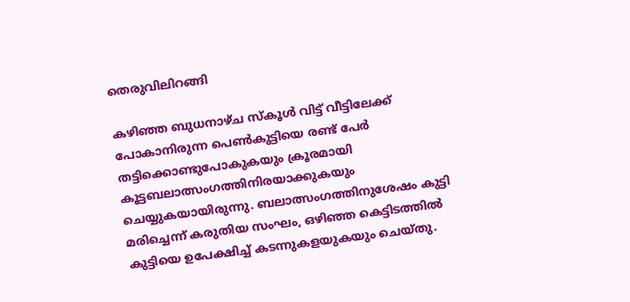തെരുവിലിറങ്ങി

കഴിഞ്ഞ ബുധനാഴ്ച സ്‌കൂള്‍ വിട്ട് വീട്ടിലേക്ക് പോകാനിരുന്ന പെണ്‍കുട്ടിയെ രണ്ട് പേര്‍ തട്ടിക്കൊണ്ടുപോകുകയും ക്രൂരമായി കൂട്ടബലാത്സംഗത്തിനിരയാക്കുകയും ചെയ്യുകയായിരുന്നു. ബലാത്സംഗത്തിനുശേഷം കുട്ടി മരിച്ചെന്ന് കരുതിയ സംഘം, ഒഴിഞ്ഞ കെട്ടിടത്തില്‍ കുട്ടിയെ ഉപേക്ഷിച്ച് കടന്നുകളയുകയും ചെയ്തു.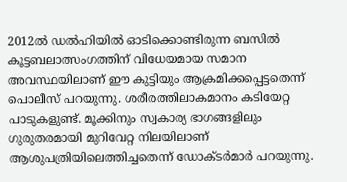2012ല്‍ ഡല്‍ഹിയില്‍ ഓടിക്കൊണ്ടിരുന്ന ബസില്‍ കൂട്ടബലാത്സംഗത്തിന് വിധേയമായ സമാന അവസ്ഥയിലാണ് ഈ കുട്ടിയും ആക്രമിക്കപ്പെട്ടതെന്ന് പൊലീസ് പറയുന്നു. ശരീരത്തിലാകമാനം കടിയേറ്റ പാടുകളുണ്ട്. മൂക്കിനും സ്വകാര്യ ഭാഗങ്ങളിലും ഗുരുതരമായി മുറിവേറ്റ നിലയിലാണ് ആശുപത്രിയിലെത്തിച്ചതെന്ന് ഡോക്ടര്‍മാര്‍ പറയുന്നു.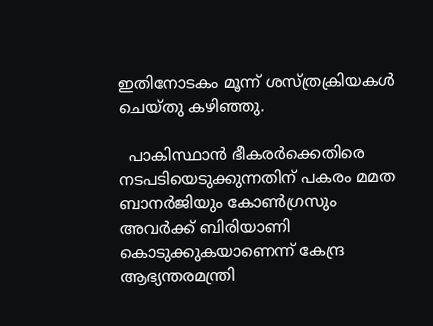ഇതിനോടകം മൂന്ന്‍ ശസ്ത്രക്രിയകള്‍ ചെയ്തു കഴിഞ്ഞു.

  പാകിസ്ഥാൻ ഭീകരർക്കെതിരെ നടപടിയെടുക്കുന്നതിന് പകരം മമത ബാനർജിയും കോൺഗ്രസും അവർക്ക് ബിരിയാണി കൊടുക്കുകയാണെന്ന് കേന്ദ്ര ആഭ്യന്തരമന്ത്രി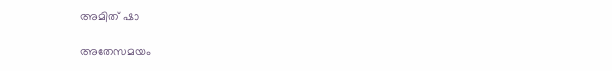അമിത് ഷാ

അതേസമയം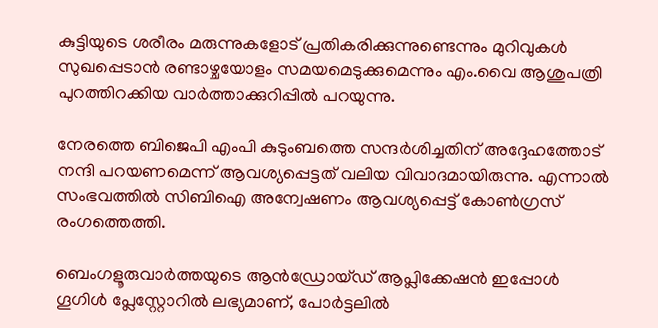കുട്ടിയുടെ ശരീരം മരുന്നുകളോട് പ്രതികരിക്കുന്നുണ്ടെന്നും മുറിവുകള്‍ സുഖപ്പെടാന്‍ രണ്ടാഴ്ചയോളം സമയമെടുക്കുമെന്നും എം.വൈ ആശുപത്രി പുറത്തിറക്കിയ വാര്‍ത്താക്കുറിപ്പില്‍ പറയുന്നു.

നേരത്തെ ബിജെപി എംപി കുടുംബത്തെ സന്ദര്‍ശിച്ചതിന് അദ്ദേഹത്തോട് നന്ദി പറയണമെന്ന് ആവശ്യപ്പെട്ടത് വലിയ വിവാദമായിരുന്നു. എന്നാല്‍ സംഭവത്തില്‍ സിബിഐ അന്വേഷണം ആവശ്യപ്പെട്ട് കോണ്‍ഗ്രസ് രംഗത്തെത്തി.

ബെംഗളൂരുവാർത്തയുടെ ആൻഡ്രോയ്ഡ് ആപ്ലിക്കേഷൻ ഇപ്പോൾ ഗൂഗിൾ പ്ലേസ്റ്റോറിൽ ലഭ്യമാണ്, പോർട്ടലിൽ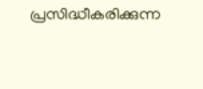പ്രസിദ്ധീകരിക്കുന്ന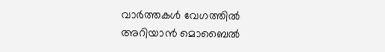വാർത്തകൾ വേഗത്തിൽ അറിയാൻ മൊബൈൽ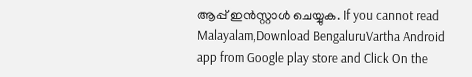ആപ്പ് ഇൻസ്റ്റാൾ ചെയ്യുക. If you cannot read Malayalam,Download BengaluruVartha Android app from Google play store and Click On the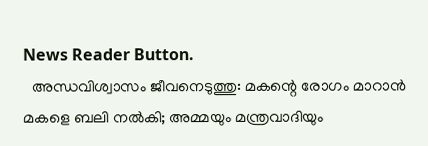News Reader Button.
  അന്ധവിശ്വാസം ജീവനെടുത്തു: മകന്റെ രോഗം മാറാൻ മകളെ ബലി നൽകി; അമ്മയും മന്ത്രവാദിയും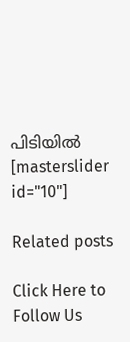പിടിയിൽ
[masterslider id="10"]

Related posts

Click Here to Follow Us